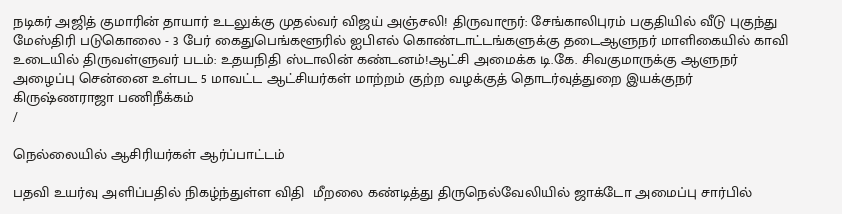நடிகர் அஜித் குமாரின் தாயார் உடலுக்கு முதல்வர் விஜய் அஞ்சலி! திருவாரூர்: சேங்காலிபுரம் பகுதியில் வீடு புகுந்து மேஸ்திரி படுகொலை - 3 பேர் கைதுபெங்களூரில் ஐபிஎல் கொண்டாட்டங்களுக்கு தடைஆளுநர் மாளிகையில் காவி உடையில் திருவள்ளுவர் படம்: உதயநிதி ஸ்டாலின் கண்டனம்!ஆட்சி அமைக்க டி.கே. சிவகுமாருக்கு ஆளுநர் அழைப்பு சென்னை உள்பட 5 மாவட்ட ஆட்சியர்கள் மாற்றம் குற்ற வழக்குத் தொடர்வுத்துறை இயக்குநர் கிருஷ்ணராஜா பணிநீக்கம்
/

நெல்லையில் ஆசிரியர்கள் ஆர்ப்பாட்டம்

பதவி உயர்வு அளிப்பதில் நிகழ்ந்துள்ள விதி  மீறலை கண்டித்து திருநெல்வேலியில் ஜாக்டோ அமைப்பு சார்பில்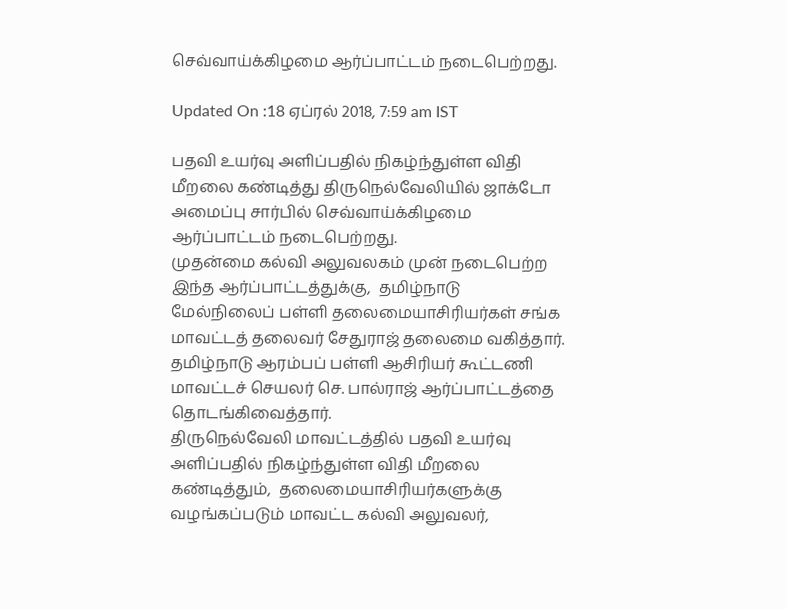செவ்வாய்க்கிழமை ஆர்ப்பாட்டம் நடைபெற்றது.

Updated On :18 ஏப்ரல் 2018, 7:59 am IST

பதவி உயர்வு அளிப்பதில் நிகழ்ந்துள்ள விதி  மீறலை கண்டித்து திருநெல்வேலியில் ஜாக்டோ அமைப்பு சார்பில் செவ்வாய்க்கிழமை ஆர்ப்பாட்டம் நடைபெற்றது.
முதன்மை கல்வி அலுவலகம் முன் நடைபெற்ற இந்த ஆர்ப்பாட்டத்துக்கு,  தமிழ்நாடு மேல்நிலைப் பள்ளி தலைமையாசிரியர்கள் சங்க மாவட்டத் தலைவர் சேதுராஜ் தலைமை வகித்தார். தமிழ்நாடு ஆரம்பப் பள்ளி ஆசிரியர் கூட்டணி மாவட்டச் செயலர் செ. பால்ராஜ் ஆர்ப்பாட்டத்தை தொடங்கிவைத்தார்.
திருநெல்வேலி மாவட்டத்தில் பதவி உயர்வு அளிப்பதில் நிகழ்ந்துள்ள விதி மீறலை கண்டித்தும்,  தலைமையாசிரியர்களுக்கு வழங்கப்படும் மாவட்ட கல்வி அலுவலர்,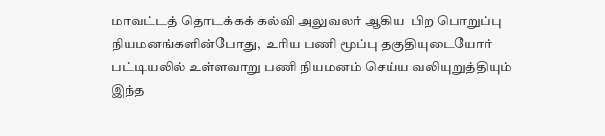மாவட்டத் தொடக்கக் கல்வி அலுவலர் ஆகிய  பிற பொறுப்பு நியமனங்களின்போது,  உரிய பணி மூப்பு தகுதியுடையோர் பட்டியலில் உள்ளவாறு பணி நியமனம் செய்ய வலியுறுத்தியும் இந்த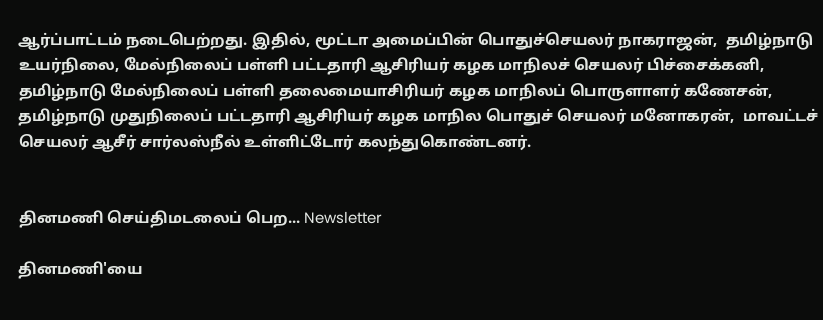ஆர்ப்பாட்டம் நடைபெற்றது. இதில், மூட்டா அமைப்பின் பொதுச்செயலர் நாகராஜன்,  தமிழ்நாடு உயர்நிலை, மேல்நிலைப் பள்ளி பட்டதாரி ஆசிரியர் கழக மாநிலச் செயலர் பிச்சைக்கனி, தமிழ்நாடு மேல்நிலைப் பள்ளி தலைமையாசிரியர் கழக மாநிலப் பொருளாளர் கணேசன்,  தமிழ்நாடு முதுநிலைப் பட்டதாரி ஆசிரியர் கழக மாநில பொதுச் செயலர் மனோகரன்,  மாவட்டச் செயலர் ஆசீர் சார்லஸ்நீல் உள்ளிட்டோர் கலந்துகொண்டனர்.


தினமணி செய்திமடலைப் பெற... Newsletter

தினமணி'யை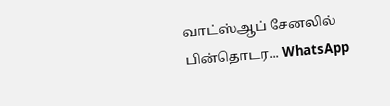வாட்ஸ்ஆப் சேனலில் பின்தொடர... WhatsApp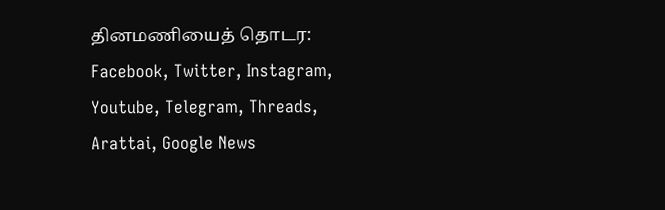தினமணியைத் தொடர: Facebook, Twitter, Instagram, Youtube, Telegram, Threads, Arattai, Google News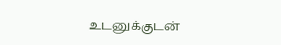உடனுக்குடன்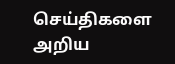செய்திகளை அறிய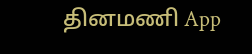தினமணி App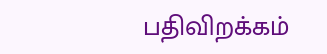பதிவிறக்கம்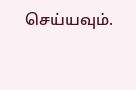செய்யவும்.